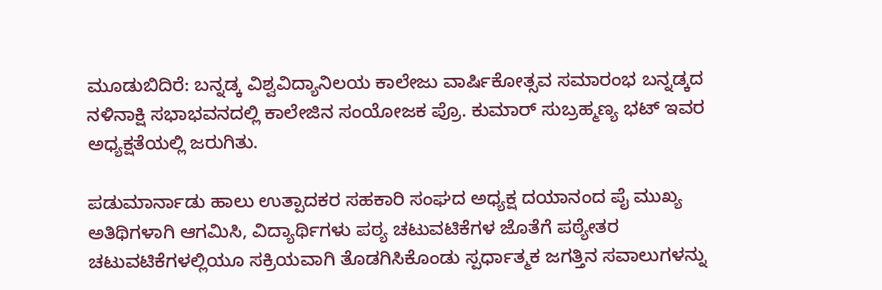ಮೂಡುಬಿದಿರೆ: ಬನ್ನಡ್ಕ ವಿಶ್ವವಿದ್ಯಾನಿಲಯ ಕಾಲೇಜು ವಾರ್ಷಿಕೋತ್ಸವ ಸಮಾರಂಭ ಬನ್ನಡ್ಕದ ನಳಿನಾಕ್ಷಿ ಸಭಾಭವನದಲ್ಲಿ ಕಾಲೇಜಿನ ಸಂಯೋಜಕ ಪ್ರೊ. ಕುಮಾರ್ ಸುಬ್ರಹ್ಮಣ್ಯ ಭಟ್ ಇವರ ಅಧ್ಯಕ್ಷತೆಯಲ್ಲಿ ಜರುಗಿತು.

ಪಡುಮಾರ್ನಾಡು ಹಾಲು ಉತ್ಪಾದಕರ ಸಹಕಾರಿ ಸಂಘದ ಅಧ್ಯಕ್ಷ ದಯಾನಂದ ಪೈ ಮುಖ್ಯ ಅತಿಥಿಗಳಾಗಿ ಆಗಮಿಸಿ, ವಿದ್ಯಾರ್ಥಿಗಳು ಪಠ್ಯ ಚಟುವಟಿಕೆಗಳ ಜೊತೆಗೆ ಪಠ್ಯೇತರ ಚಟುವಟಿಕೆಗಳಲ್ಲಿಯೂ ಸಕ್ರಿಯವಾಗಿ ತೊಡಗಿಸಿಕೊಂಡು ಸ್ಪರ್ಧಾತ್ಮಕ ಜಗತ್ತಿನ ಸವಾಲುಗಳನ್ನು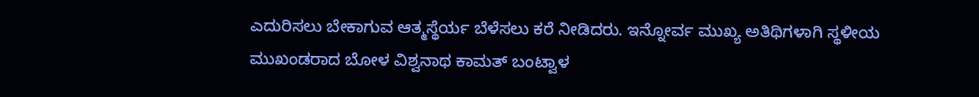ಎದುರಿಸಲು ಬೇಕಾಗುವ ಆತ್ಮಸ್ಥೆರ್ಯ ಬೆಳೆಸಲು ಕರೆ ನೀಡಿದರು. ಇನ್ನೋರ್ವ ಮುಖ್ಯ ಅತಿಥಿಗಳಾಗಿ ಸ್ಥಳೀಯ ಮುಖಂಡರಾದ ಬೋಳ ವಿಶ್ವನಾಥ ಕಾಮತ್ ಬಂಟ್ವಾಳ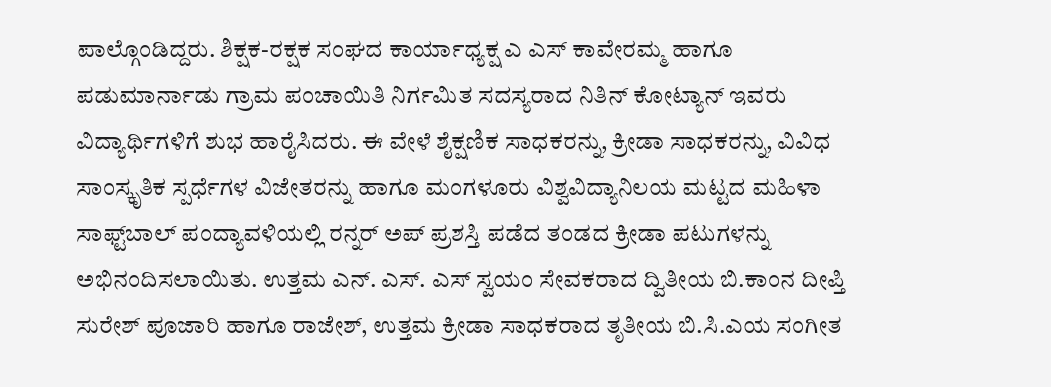ಪಾಲ್ಗೊಂಡಿದ್ದರು. ಶಿಕ್ಷಕ-ರಕ್ಷಕ ಸಂಘದ ಕಾರ್ಯಾಧ್ಯಕ್ಷ ಎ ಎಸ್ ಕಾವೇರಮ್ಮ ಹಾಗೂ ಪಡುಮಾರ್ನಾಡು ಗ್ರಾಮ ಪಂಚಾಯಿತಿ ನಿರ್ಗಮಿತ ಸದಸ್ಯರಾದ ನಿತಿನ್ ಕೋಟ್ಯಾನ್ ಇವರು ವಿದ್ಯಾರ್ಥಿಗಳಿಗೆ ಶುಭ ಹಾರೈಸಿದರು. ಈ ವೇಳೆ ಶೈಕ್ಷಣಿಕ ಸಾಧಕರನ್ನು, ಕ್ರೀಡಾ ಸಾಧಕರನ್ನು, ವಿವಿಧ ಸಾಂಸ್ಕೃತಿಕ ಸ್ಪರ್ಧೆಗಳ ವಿಜೇತರನ್ನು ಹಾಗೂ ಮಂಗಳೂರು ವಿಶ್ವವಿದ್ಯಾನಿಲಯ ಮಟ್ಟದ ಮಹಿಳಾ ಸಾಫ್ಟ್‌ಬಾಲ್ ಪಂದ್ಯಾವಳಿಯಲ್ಲಿ ರನ್ನರ್ ಅಪ್ ಪ್ರಶಸ್ತಿ ಪಡೆದ ತಂಡದ ಕ್ರೀಡಾ ಪಟುಗಳನ್ನು ಅಭಿನಂದಿಸಲಾಯಿತು. ಉತ್ತಮ ಎನ್. ಎಸ್. ಎಸ್ ಸ್ವಯಂ ಸೇವಕರಾದ ದ್ವಿತೀಯ ಬಿ.ಕಾಂನ ದೀಪ್ತಿ ಸುರೇಶ್ ಪೂಜಾರಿ ಹಾಗೂ ರಾಜೇಶ್, ಉತ್ತಮ ಕ್ರೀಡಾ ಸಾಧಕರಾದ ತೃತೀಯ ಬಿ.ಸಿ.ಎಯ ಸಂಗೀತ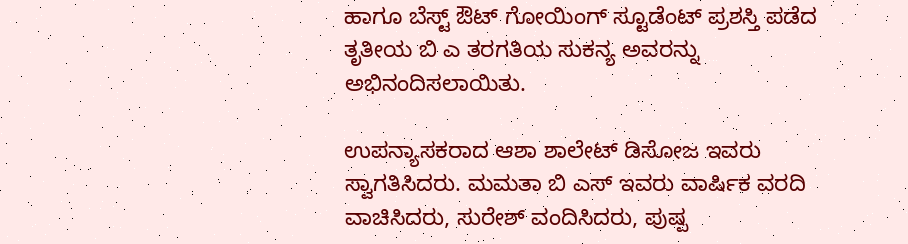ಹಾಗೂ ಬೆಸ್ಟ್ ಔಟ್ ಗೋಯಿಂಗ್ ಸ್ಟೂಡೆಂಟ್ ಪ್ರಶಸ್ತಿ ಪಡೆದ ತೃತೀಯ ಬಿ ಎ ತರಗತಿಯ ಸುಕನ್ಯ ಅವರನ್ನು ಅಭಿನಂದಿಸಲಾಯಿತು.

ಉಪನ್ಯಾಸಕರಾದ ಆಶಾ ಶಾಲೇಟ್ ಡಿಸೋಜ ಇವರು ಸ್ವಾಗತಿಸಿದರು. ಮಮತಾ ಬಿ ಎಸ್ ಇವರು ವಾರ್ಷಿಕ ವರದಿ ವಾಚಿಸಿದರು, ಸುರೇಶ್ ವಂದಿಸಿದರು, ಪುಷ್ಪ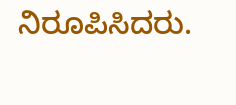ನಿರೂಪಿಸಿದರು.